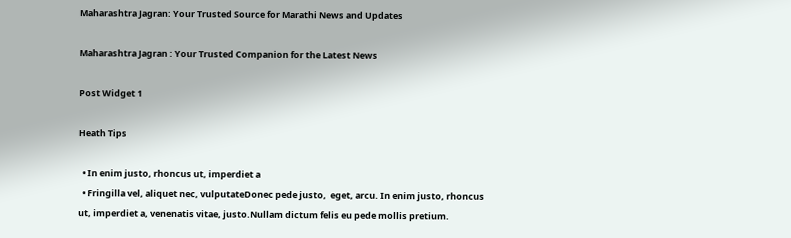Maharashtra Jagran: Your Trusted Source for Marathi News and Updates

Maharashtra Jagran : Your Trusted Companion for the Latest News

Post Widget 1

Heath Tips

  • In enim justo, rhoncus ut, imperdiet a
  • Fringilla vel, aliquet nec, vulputateDonec pede justo,  eget, arcu. In enim justo, rhoncus ut, imperdiet a, venenatis vitae, justo.Nullam dictum felis eu pede mollis pretium.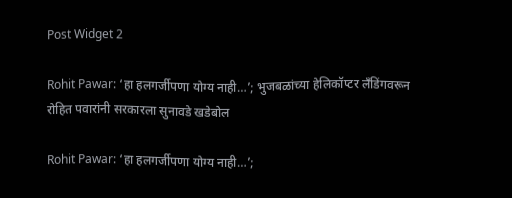Post Widget 2

Rohit Pawar: ‘हा हलगर्जीपणा योग्य नाही…’; भुजबळांच्या हेलिकॉप्टर लँडिंगवरून रोहित पवारांनी सरकारला सुनावडे खडेबोल

Rohit Pawar: ‘हा हलगर्जीपणा योग्य नाही…’;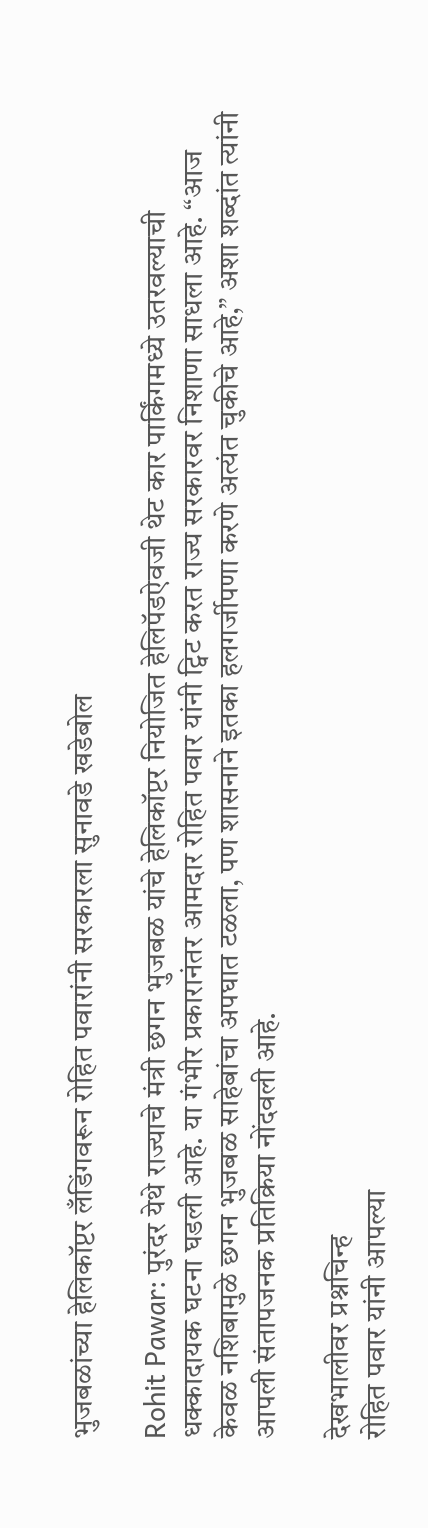भुजबळांच्या हेलिकॉप्टर लँडिंगवरून रोहित पवारांनी सरकारला सुनावडे खडेबोल

Rohit Pawar: पुरंदर येथे राज्याचे मंत्री छगन भुजबळ यांचे हेलिकॉप्टर नियोजित हेलिपॅडऐवजी थेट कार पार्किंगमध्ये उतरवल्याची धक्कादायक घटना घडली आहे. या गंभीर प्रकारानंतर आमदार रोहित पवार यांनी ट्विट करत राज्य सरकारवर निशाणा साधला आहे. “आज केवळ नशिबामुळे छगन भुजबळ साहेबांचा अपघात टळला, पण शासनाने इतका हलगर्जीपणा करणे अत्यंत चुकीचे आहे,” अशा शब्दांत त्यांनी आपली संतापजनक प्रतिक्रिया नोंदवली आहे.

देखभालीवर प्रश्नचिन्ह
रोहित पवार यांनी आपल्या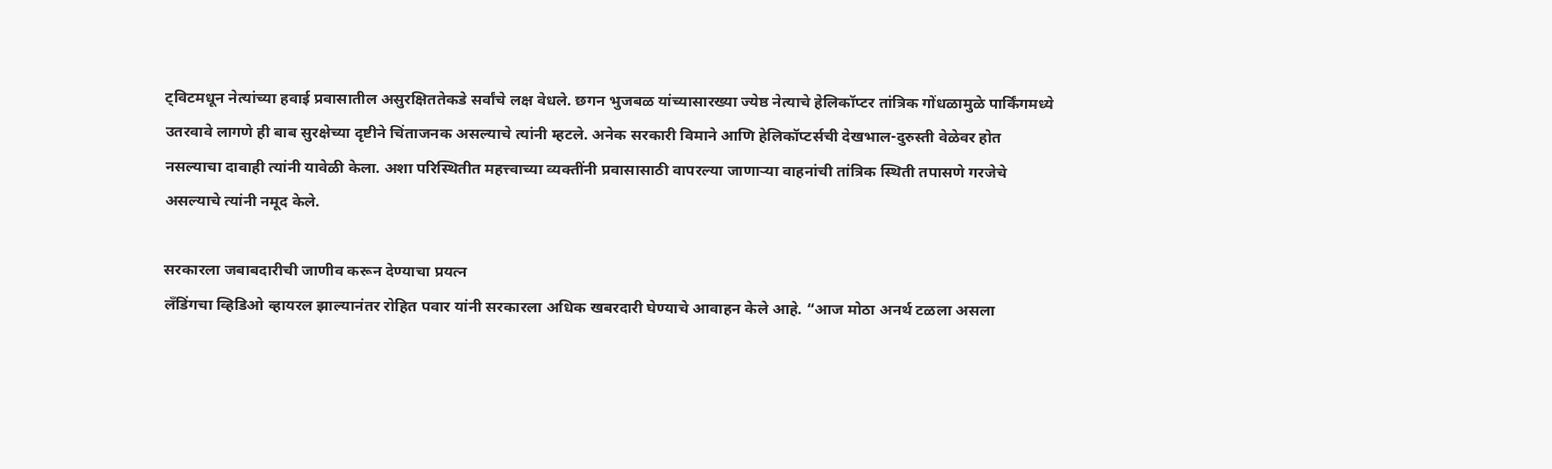ट्विटमधून नेत्यांच्या हवाई प्रवासातील असुरक्षिततेकडे सर्वांचे लक्ष वेधले. छगन भुजबळ यांच्यासारख्या ज्येष्ठ नेत्याचे हेलिकॉप्टर तांत्रिक गोंधळामुळे पार्किंगमध्ये उतरवावे लागणे ही बाब सुरक्षेच्या दृष्टीने चिंताजनक असल्याचे त्यांनी म्हटले. अनेक सरकारी विमाने आणि हेलिकॉप्टर्सची देखभाल-दुरुस्ती वेळेवर होत नसल्याचा दावाही त्यांनी यावेळी केला. अशा परिस्थितीत महत्त्वाच्या व्यक्तींनी प्रवासासाठी वापरल्या जाणाऱ्या वाहनांची तांत्रिक स्थिती तपासणे गरजेचे असल्याचे त्यांनी नमूद केले.

सरकारला जबाबदारीची जाणीव करून देण्याचा प्रयत्न
लँडिंगचा व्हिडिओ व्हायरल झाल्यानंतर रोहित पवार यांनी सरकारला अधिक खबरदारी घेण्याचे आवाहन केले आहे. “आज मोठा अनर्थ टळला असला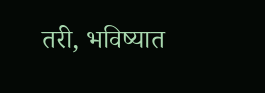तरी, भविष्यात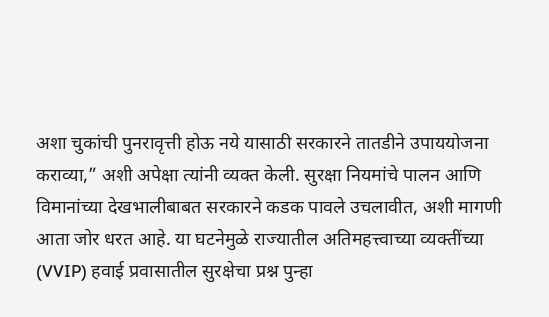अशा चुकांची पुनरावृत्ती होऊ नये यासाठी सरकारने तातडीने उपाययोजना कराव्या,” अशी अपेक्षा त्यांनी व्यक्त केली. सुरक्षा नियमांचे पालन आणि विमानांच्या देखभालीबाबत सरकारने कडक पावले उचलावीत, अशी मागणी आता जोर धरत आहे. या घटनेमुळे राज्यातील अतिमहत्त्वाच्या व्यक्तींच्या (VVIP) हवाई प्रवासातील सुरक्षेचा प्रश्न पुन्हा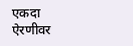एकदा ऐरणीवर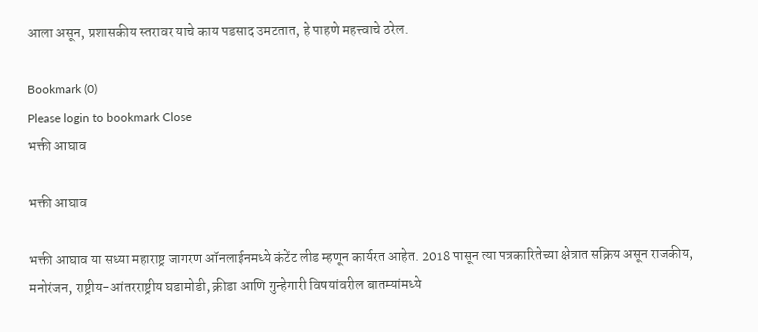आला असून, प्रशासकीय स्तरावर याचे काय पडसाद उमटतात, हे पाहणे महत्त्वाचे ठरेल.

Bookmark (0)
Please login to bookmark Close
भक्ती आघाव

भक्ती आघाव

भक्ती आघाव या सध्या महाराष्ट्र जागरण ऑनलाईनमध्ये कंटेंट लीड म्हणून कार्यरत आहेत. 2018 पासून त्या पत्रकारितेच्या क्षेत्रात सक्रिय असून राजकीय, मनोरंजन, राष्ट्रीय-आंतरराष्ट्रीय घडामोडी, क्रीडा आणि गुन्हेगारी विषयांवरील बातम्यांमध्ये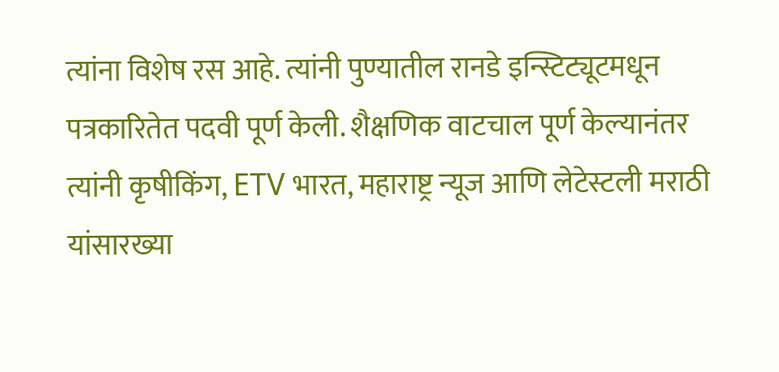त्यांना विशेष रस आहे. त्यांनी पुण्यातील रानडे इन्स्टिट्यूटमधून पत्रकारितेत पदवी पूर्ण केली. शैक्षणिक वाटचाल पूर्ण केल्यानंतर त्यांनी कृषीकिंग, ETV भारत, महाराष्ट्र न्यूज आणि लेटेस्टली मराठी यांसारख्या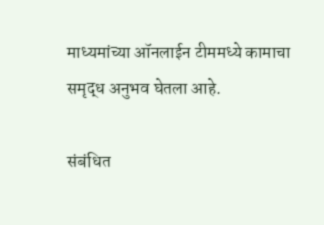माध्यमांच्या ऑनलाईन टीममध्ये कामाचा समृद्ध अनुभव घेतला आहे.

संबंधित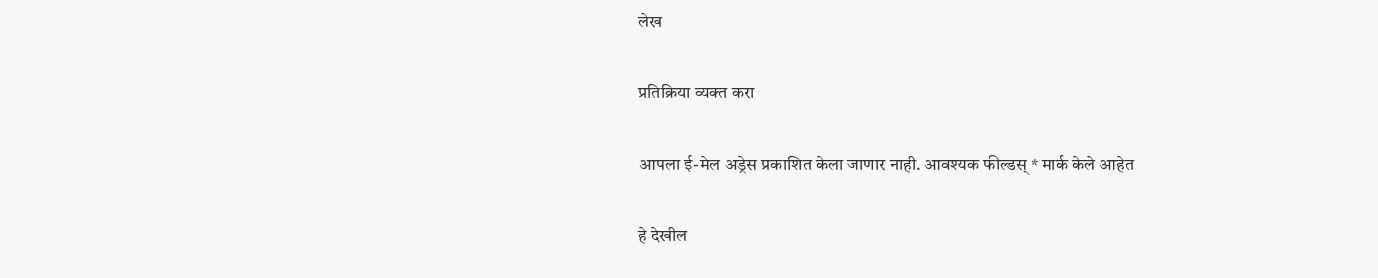लेख

प्रतिक्रिया व्यक्त करा

आपला ई-मेल अड्रेस प्रकाशित केला जाणार नाही. आवश्यक फील्डस् * मार्क केले आहेत

हे देखील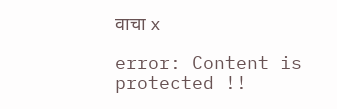वाचा x

error: Content is protected !!